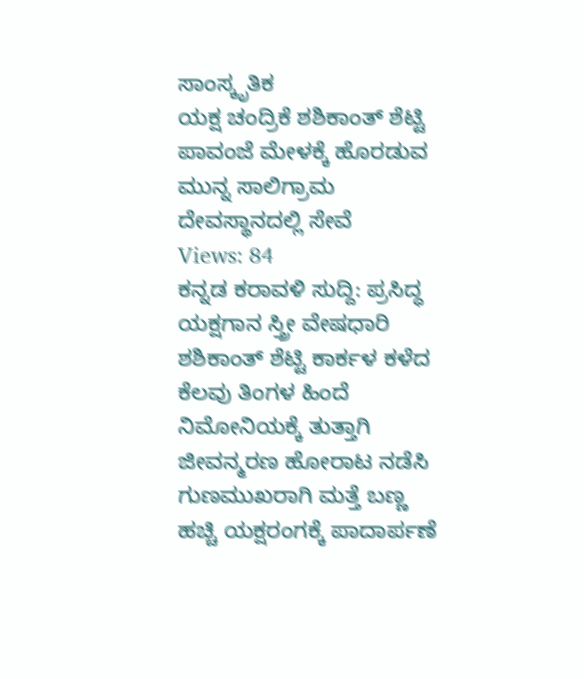ಸಾಂಸ್ಕೃತಿಕ
ಯಕ್ಷ ಚಂದ್ರಿಕೆ ಶಶಿಕಾಂತ್ ಶೆಟ್ಟಿ ಪಾವಂಜೆ ಮೇಳಕ್ಕೆ ಹೊರಡುವ ಮುನ್ನ ಸಾಲಿಗ್ರಾಮ ದೇವಸ್ಥಾನದಲ್ಲಿ ಸೇವೆ
Views: 84
ಕನ್ನಡ ಕರಾವಳಿ ಸುದ್ದಿ: ಪ್ರಸಿದ್ಧ ಯಕ್ಷಗಾನ ಸ್ತ್ರೀ ವೇಷಧಾರಿ ಶಶಿಕಾಂತ್ ಶೆಟ್ಟಿ ಕಾರ್ಕಳ ಕಳೆದ ಕೆಲವು ತಿಂಗಳ ಹಿಂದೆ ನಿಮೋನಿಯಕ್ಕೆ ತುತ್ತಾಗಿ ಜೀವನ್ಮರಣ ಹೋರಾಟ ನಡೆಸಿ ಗುಣಮುಖರಾಗಿ ಮತ್ತೆ ಬಣ್ಣ ಹಚ್ಚಿ ಯಕ್ಷರಂಗಕ್ಕೆ ಪಾದಾರ್ಪಣೆ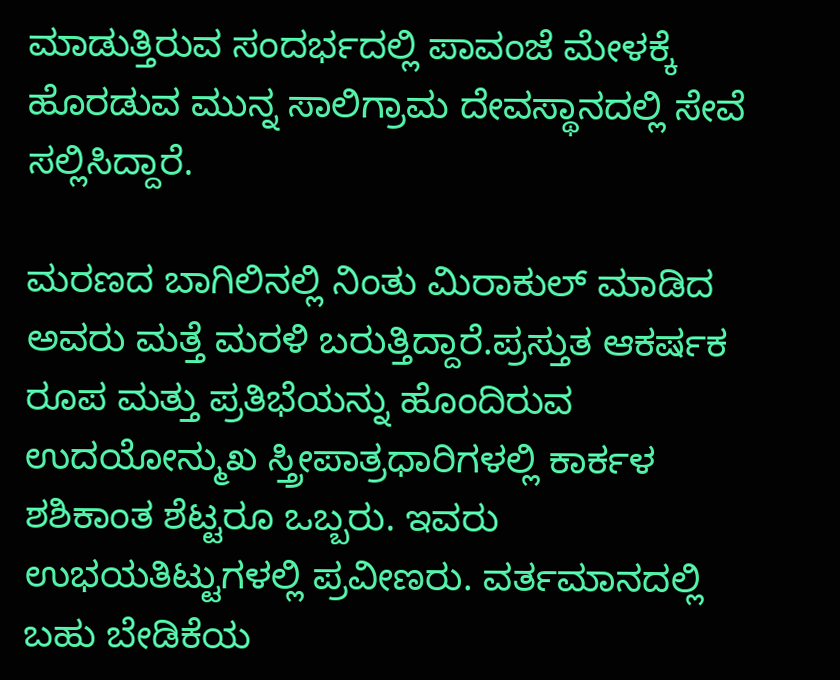ಮಾಡುತ್ತಿರುವ ಸಂದರ್ಭದಲ್ಲಿ ಪಾವಂಜೆ ಮೇಳಕ್ಕೆ ಹೊರಡುವ ಮುನ್ನ ಸಾಲಿಗ್ರಾಮ ದೇವಸ್ಥಾನದಲ್ಲಿ ಸೇವೆ ಸಲ್ಲಿಸಿದ್ದಾರೆ.

ಮರಣದ ಬಾಗಿಲಿನಲ್ಲಿ ನಿಂತು ಮಿರಾಕುಲ್ ಮಾಡಿದ ಅವರು ಮತ್ತೆ ಮರಳಿ ಬರುತ್ತಿದ್ದಾರೆ.ಪ್ರಸ್ತುತ ಆಕರ್ಷಕ ರೂಪ ಮತ್ತು ಪ್ರತಿಭೆಯನ್ನು ಹೊಂದಿರುವ ಉದಯೋನ್ಮುಖ ಸ್ತ್ರೀಪಾತ್ರಧಾರಿಗಳಲ್ಲಿ ಕಾರ್ಕಳ ಶಶಿಕಾಂತ ಶೆಟ್ಟರೂ ಒಬ್ಬರು. ಇವರು ಉಭಯತಿಟ್ಟುಗಳಲ್ಲಿ ಪ್ರವೀಣರು. ವರ್ತಮಾನದಲ್ಲಿ ಬಹು ಬೇಡಿಕೆಯ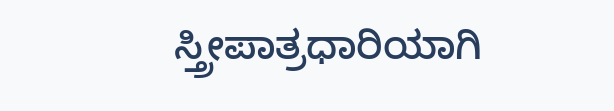ಸ್ತ್ರೀಪಾತ್ರಧಾರಿಯಾಗಿ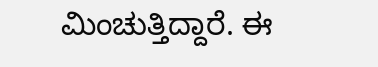ಮಿಂಚುತ್ತಿದ್ದಾರೆ. ಈ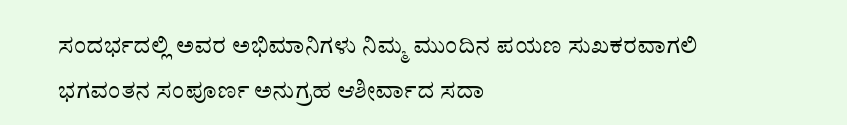ಸಂದರ್ಭದಲ್ಲಿ ಅವರ ಅಭಿಮಾನಿಗಳು ನಿಮ್ಮ ಮುಂದಿನ ಪಯಣ ಸುಖಕರವಾಗಲಿ ಭಗವಂತನ ಸಂಪೂರ್ಣ ಅನುಗ್ರಹ ಆಶೀರ್ವಾದ ಸದಾ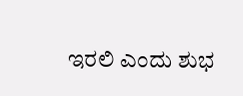ಇರಲಿ ಎಂದು ಶುಭ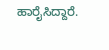ಹಾರೈಸಿದ್ದಾರೆ.